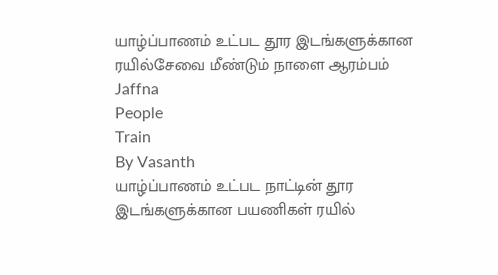யாழ்ப்பாணம் உட்பட தூர இடங்களுக்கான ரயில்சேவை மீண்டும் நாளை ஆரம்பம்
Jaffna
People
Train
By Vasanth
யாழ்ப்பாணம் உட்பட நாட்டின் தூர இடங்களுக்கான பயணிகள் ரயில்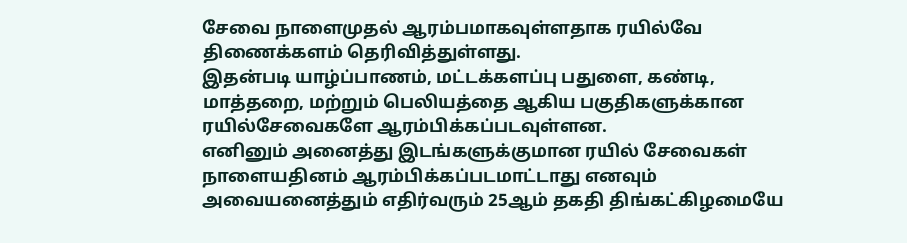சேவை நாளைமுதல் ஆரம்பமாகவுள்ளதாக ரயில்வே திணைக்களம் தெரிவித்துள்ளது.
இதன்படி யாழ்ப்பாணம், மட்டக்களப்பு பதுளை, கண்டி, மாத்தறை, மற்றும் பெலியத்தை ஆகிய பகுதிகளுக்கான ரயில்சேவைகளே ஆரம்பிக்கப்படவுள்ளன.
எனினும் அனைத்து இடங்களுக்குமான ரயில் சேவைகள் நாளையதினம் ஆரம்பிக்கப்படமாட்டாது எனவும் அவையனைத்தும் எதிர்வரும் 25ஆம் தகதி திங்கட்கிழமையே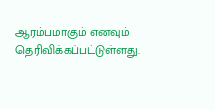ஆரம்பமாகும் எனவும் தெரிவிக்கப்பட்டுள்ளது.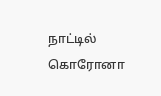நாட்டில் கொரோனா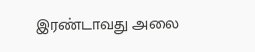இரண்டாவது அலை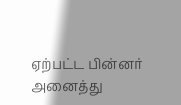ஏற்பட்ட பின்னர் அனைத்து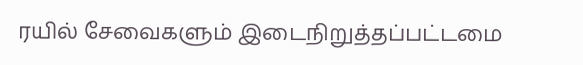ரயில் சேவைகளும் இடைநிறுத்தப்பட்டமை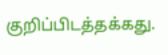குறிப்பிடத்தக்கது.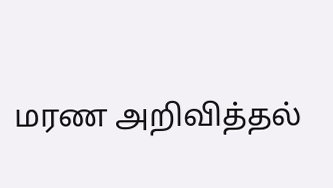மரண அறிவித்தல்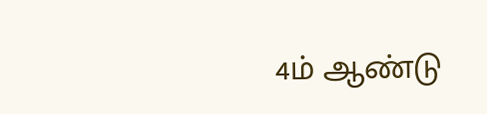4ம் ஆண்டு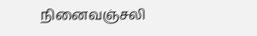நினைவஞ்சலி